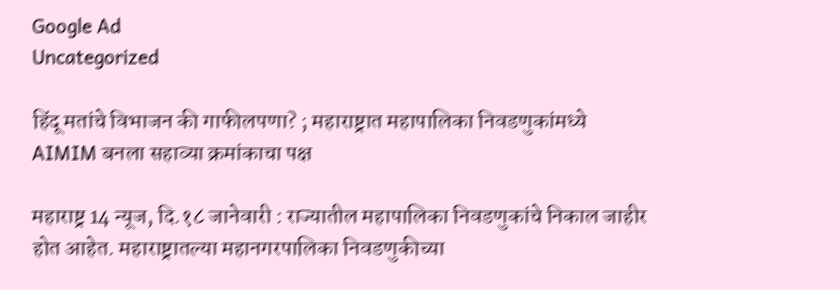Google Ad
Uncategorized

हिंदू मतांचे विभाजन की गाफीलपणा? ; महाराष्ट्रात महापालिका निवडणुकांमध्ये AIMIM बनला सहाव्या क्रमांकाचा पक्ष

महाराष्ट्र 14 न्यूज, दि.१८ जानेवारी : राज्यातील महापालिका निवडणुकांचे निकाल जाहीर होत आहेत. महाराष्ट्रातल्या महानगरपालिका निवडणुकीच्या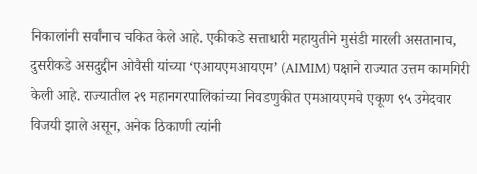निकालांनी सर्वांनाच चकित केले आहे. एकीकडे सत्ताधारी महायुतीने मुसंडी मारली असतानाच, दुसरीकडे असदुद्दीन ओवैसी यांच्या ‘एआयएमआयएम’ (AIMIM) पक्षाने राज्यात उत्तम कामगिरी केली आहे. राज्यातील २९ महानगरपालिकांच्या निवडणुकीत एमआयएमचे एकूण ९५ उमेदवार विजयी झाले असून, अनेक ठिकाणी त्यांनी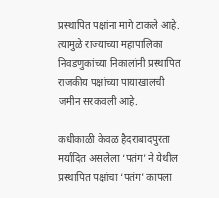प्रस्थापित पक्षांना मागे टाकले आहे.  त्यामुळे राज्याच्या महापालिका निवडणुकांच्या निकालांनी प्रस्थापित राजकीय पक्षांच्या पायाखालची जमीन सरकवली आहे.

कधीकाळी केवळ हैदराबादपुरता मर्यादित असलेला ‘पतंग’ ने येथील प्रस्थापित पक्षांचा ‘पतंग’ कापला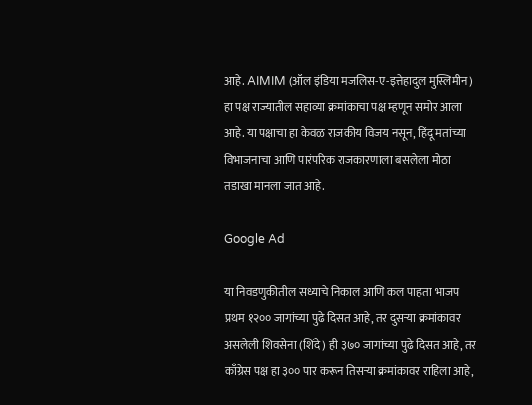आहे. AIMIM (ऑल इंडिया मजलिस-ए-इत्तेहादुल मुस्लिमीन) हा पक्ष राज्यातील सहाव्या क्रमांकाचा पक्ष म्हणून समोर आला आहे. या पक्षाचा हा केवळ राजकीय विजय नसून, हिंदू मतांच्या विभाजनाचा आणि पारंपरिक राजकारणाला बसलेला मोठा तडाखा मानला जात आहे.

Google Ad

या निवडणुकीतील सध्याचे निकाल आणि कल पाहता भाजप प्रथम १२०० जागांच्या पुढे दिसत आहे, तर दुसऱ्या क्रमांकावर असलेली शिवसेना (शिंदे) ही ३७० जागांच्या पुढे दिसत आहे, तर काँग्रेस पक्ष हा ३०० पार करून तिसऱ्या क्रमांकावर राहिला आहे,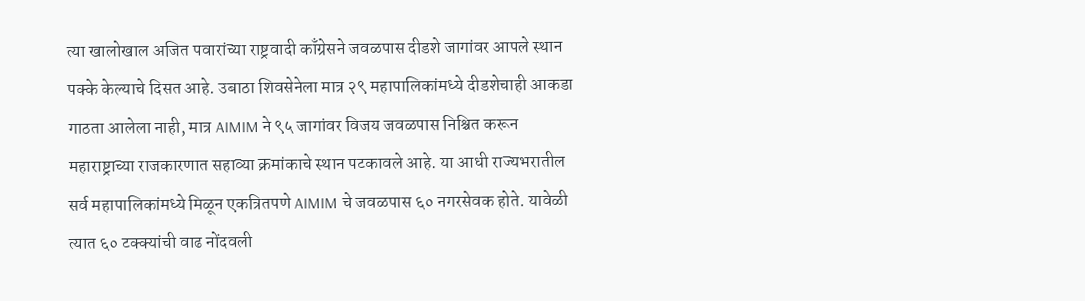त्या खालोखाल अजित पवारांच्या राष्ट्रवादी काँग्रेसने जवळपास दीडशे जागांवर आपले स्थान पक्के केल्याचे दिसत आहे. उबाठा शिवसेनेला मात्र २९ महापालिकांमध्ये दीडशेचाही आकडा गाठता आलेला नाही, मात्र AIMIM ने ९५ जागांवर विजय जवळपास निश्चित करून महाराष्ट्राच्या राजकारणात सहाव्या क्रमांकाचे स्थान पटकावले आहे. या आधी राज्यभरातील सर्व महापालिकांमध्ये मिळून एकत्रितपणे AIMIM चे जवळपास ६० नगरसेवक होते. यावेळी त्यात ६० टक्क्यांची वाढ नोंदवली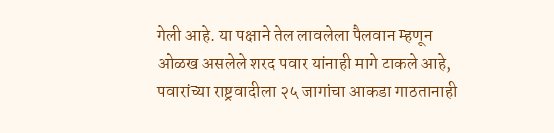गेली आहे. या पक्षाने तेल लावलेला पैलवान म्हणून ओळख असलेले शरद पवार यांनाही मागे टाकले आहे, पवारांच्या राष्ट्रवादीला २५ जागांचा आकडा गाठतानाही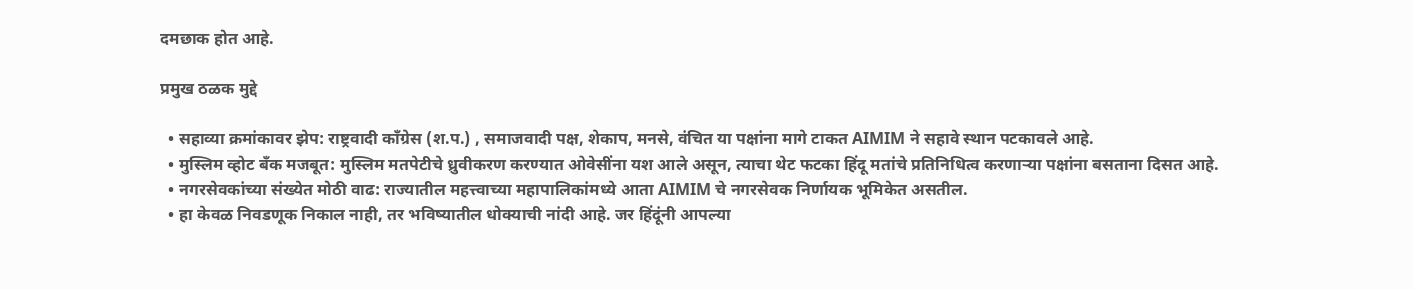दमछाक होत आहे.

प्रमुख ठळक मुद्दे

  • सहाव्या क्रमांकावर झेप: राष्ट्रवादी काँग्रेस (श.प.) , समाजवादी पक्ष, शेकाप, मनसे, वंचित या पक्षांना मागे टाकत AIMIM ने सहावे स्थान पटकावले आहे.
  • मुस्लिम व्होट बँक मजबूत: मुस्लिम मतपेटीचे ध्रुवीकरण करण्यात ओवेसींना यश आले असून, त्याचा थेट फटका हिंदू मतांचे प्रतिनिधित्व करणाऱ्या पक्षांना बसताना दिसत आहे.
  • नगरसेवकांच्या संख्येत मोठी वाढ: राज्यातील महत्त्वाच्या महापालिकांमध्ये आता AIMIM चे नगरसेवक निर्णायक भूमिकेत असतील.
  • हा केवळ निवडणूक निकाल नाही, तर भविष्यातील धोक्याची नांदी आहे. जर हिंदूंनी आपल्या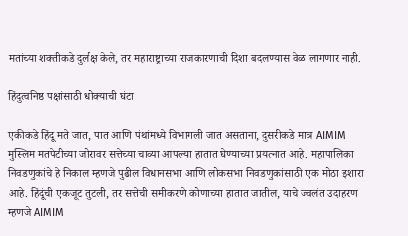मतांच्या शक्तीकडे दुर्लक्ष केले, तर महाराष्ट्राच्या राजकारणाची दिशा बदलण्यास वेळ लागणार नाही.

हिंदुत्वनिष्ठ पक्षांसाठी धोक्याची घंटा

एकीकडे हिंदू मते जात, पात आणि पंथांमध्ये विभागली जात असताना, दुसरीकडे मात्र AIMIM मुस्लिम मतपेटीच्या जोरावर सत्तेच्या चाव्या आपल्या हातात घेण्याच्या प्रयत्नात आहे. महापालिका निवडणुकांचे हे निकाल म्हणजे पुढील विधानसभा आणि लोकसभा निवडणुकांसाठी एक मोठा इशारा आहे. हिंदूंची एकजूट तुटली, तर सत्तेची समीकरणे कोणाच्या हातात जातील, याचे ज्वलंत उदाहरण म्हणजे AIMIM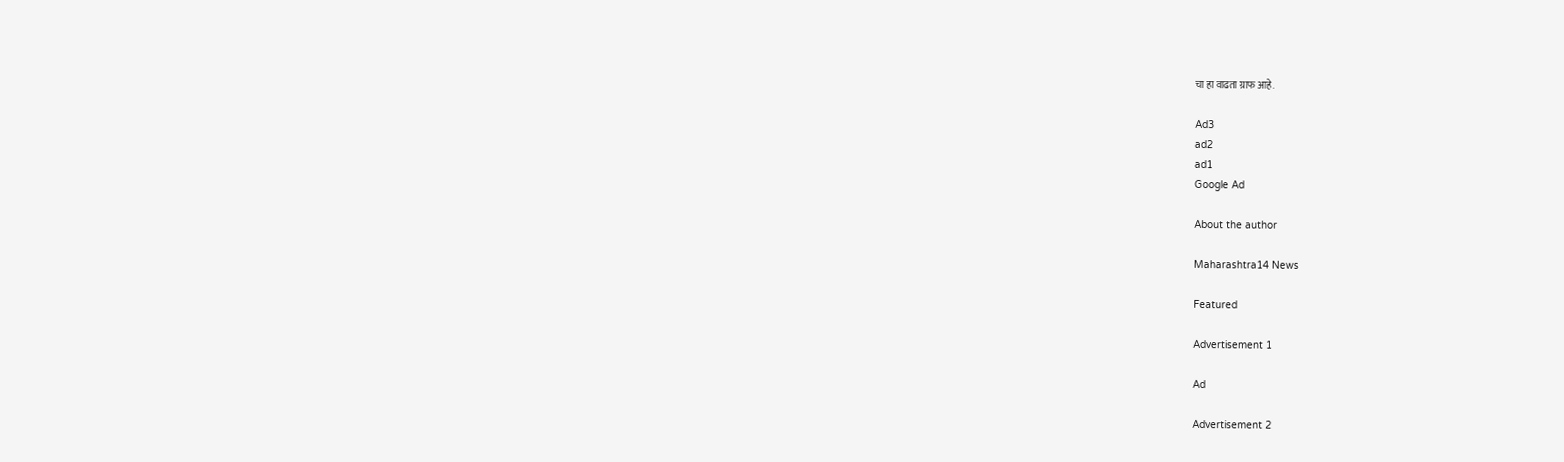चा हा वाढता ग्राफ आहे.

Ad3
ad2
ad1
Google Ad

About the author

Maharashtra14 News

Featured

Advertisement 1

Ad

Advertisement 2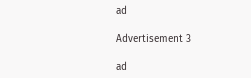ad

Advertisement 3

ad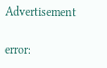Advertisement

error: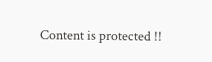Content is protected !!